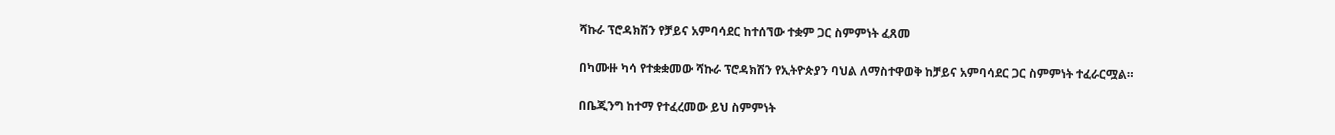ሻኩራ ፕሮዳክሽን የቻይና አምባሳደር ከተሰኘው ተቋም ጋር ስምምነት ፈጸመ

በካሙዙ ካሳ የተቋቋመው ሻኩራ ፕሮዳክሽን የኢትዮጵያን ባህል ለማስተዋወቅ ከቻይና አምባሳደር ጋር ስምምነት ተፈራርሟል።

በቤጂንግ ከተማ የተፈረመው ይህ ስምምነት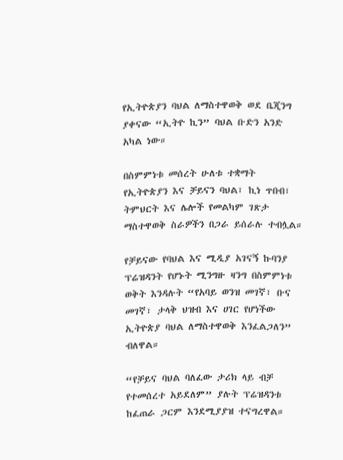የኢትዮጵያን ባህል ለማስተዋወቅ ወደ ቤጂንግ ያቀናው “ኢትዮ ኪን” ባህል ቡድን አንድ አካል ነው።

በስምምነቱ መሰረት ሁለቱ ተቋማት የኢትዮጵያን እና ቻይናን ባህል፣ ኪነ ጥበብ፣ ትምህርት እና ሌሎች የመልካም ገጽታ ማስተዋወቅ ስራዎችን በጋራ ይሰራሉ ተብሏል።

የቻይናው የባህል እና ሚዲያ አገናኝ ኩባንያ ፕሬዝዳንት የሆኑት ሚንግዙ ዛንግ በስምምነቱ ወቅት እንዳሉት “የአባይ ወንዝ መገኛ፣ ቡና መገኛ፣ ታላቅ ህዝብ እና ሀገር የሆነችው ኢትዮጵያ ባህል ለማስተዋወቅ እንፈልጋለን” ብለዋል።

“የቻይና ባህል ባለፈው ታሪክ ላይ ብቻ የተመሰረተ አይደለም” ያሉት ፕሬዝዳንቱ ከፈጠራ ጋርም እንደሚያያዝ ተናግረዋል።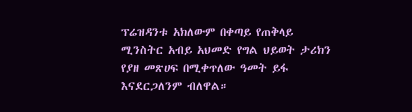ፕሬዝዳንቱ አክለውም በቀጣይ የጠቅላይ ሚንስትር አብይ አህመድ የግል ህይወት ታሪክን የያዘ መጽሀፍ በሚቀጥለው ዓመት ይፋ እናደርጋለንም ብለዋል።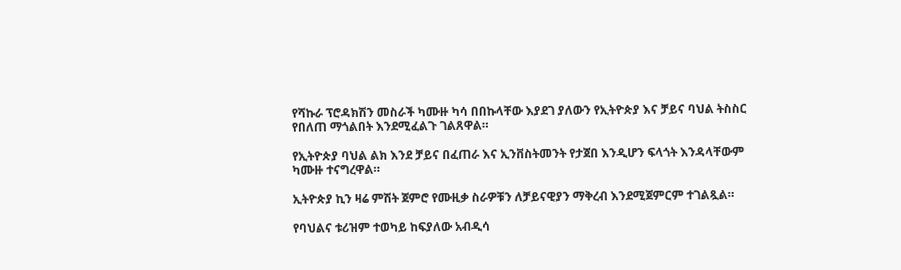የሻኩራ ፕሮዳክሽን መስራች ካሙዙ ካሳ በበኩላቸው እያደገ ያለውን የኢትዮጵያ እና ቻይና ባህል ትስስር የበለጠ ማጎልበት እንደሚፈልጉ ገልጸዋል።

የኢትዮጵያ ባህል ልክ እንደ ቻይና በፈጠራ እና ኢንቨስትመንት የታጀበ እንዲሆን ፍላጎት እንዳላቸውም ካሙዙ ተናግረዋል።

ኢትዮጵያ ኪን ዛሬ ምሽት ጀምሮ የሙዚቃ ስራዎቹን ለቻይናዊያን ማቅረብ እንደሚጀምርም ተገልጿል።

የባህልና ቱሪዝም ተወካይ ከፍያለው አብዲሳ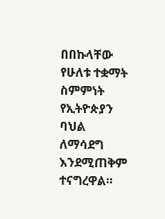በበኩላቸው የሁለቱ ተቋማት ስምምነት የኢትዮጵያን ባህል ለማሳደግ እንደሚጠቅም ተናግረዋል።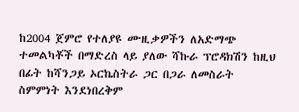ከ2004 ጀምሮ የተለያዩ ሙዚቃዎችን ለአድማጭ ተመልካቾች በማድረስ ላይ ያለው ሻኩራ ፕሮዳክሽን ከዚህ በፊት ከሻንጋይ ኦርኬስትራ ጋር በጋራ ለመስራት ስምምነት እንደነበረቅም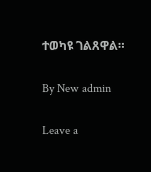ተወካዩ ገልጸዋል።

By New admin

Leave a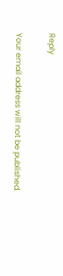Reply

Your email address will not be published.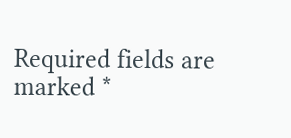Required fields are marked *